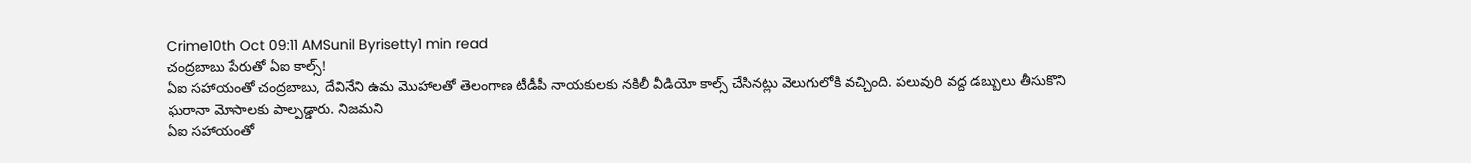Crime10th Oct 09:11 AMSunil Byrisetty1 min read
చంద్రబాబు పేరుతో ఏఐ కాల్స్!
ఏఐ సహాయంతో చంద్రబాబు, దేవినేని ఉమ మొహాలతో తెలంగాణ టీడీపీ నాయకులకు నకిలీ వీడియో కాల్స్ చేసినట్లు వెలుగులోకి వచ్చింది. పలువురి వద్ద డబ్బులు తీసుకొని ఘరానా మోసాలకు పాల్పడ్డారు. నిజమని
ఏఐ సహాయంతో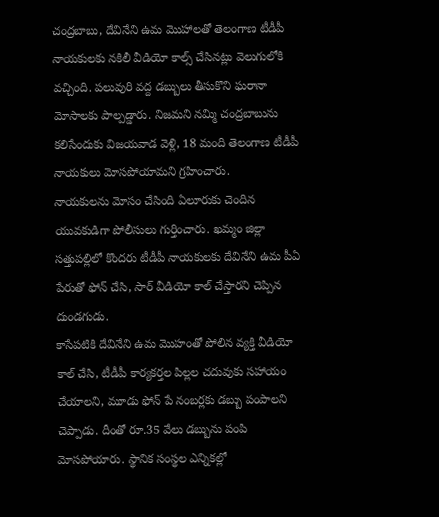చంద్రబాబు, దేవినేని ఉమ మొహాలతో తెలంగాణ టీడీపీ నాయకులకు నకిలీ వీడియో కాల్స్ చేసినట్లు వెలుగులోకి వచ్చింది. పలువురి వద్ద డబ్బులు తీసుకొని ఘరానా మోసాలకు పాల్పడ్డారు. నిజమని నమ్మి చంద్రబాబును కలిసేందుకు విజయవాడ వెళ్లి, 18 మంది తెలంగాణ టీడీపీ నాయకులు మోసపోయామని గ్రహించారు.
నాయకులను మోసం చేసింది ఏలూరుకు చెందిన యువకుడిగా పోలీసులు గుర్తించారు. ఖమ్మం జిల్లా సత్తుపల్లిలో కొందరు టీడీపీ నాయకులకు దేవినేని ఉమ పీఏ పేరుతో ఫోన్ చేసి, సార్ వీడియో కాల్ చేస్తారని చెప్పిన దుండగుడు.
కాసేపటికి దేవినేని ఉమ మొహంతో పోలిన వ్యక్తి వీడియో కాల్ చేసి, టీడీపీ కార్యకర్తల పిల్లల చదువుకు సహాయం చేయాలని, మూడు ఫోన్ పే నంబర్లకు డబ్బు పంపాలని చెప్పాడు. దీంతో రూ.35 వేలు డబ్బును పంపి మోసపోయారు. స్థానిక సంస్థల ఎన్నికల్లో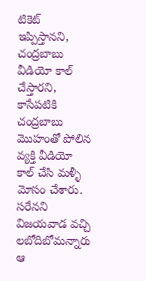టికెట్ ఇప్పిస్తానని, చంద్రబాబు వీడియో కాల్ చేస్తారని, కాసేపటికి చంద్రబాబు మొహంతో పోలిన వ్యక్తి వీడియో కాల్ చేసి మళ్ళీ మోసం చేశారు. సరేనని విజయవాడ వచ్చి లబోదిబోమన్నారు ఆ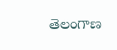తెలంగాణ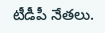టీడీపీ నేతలు.